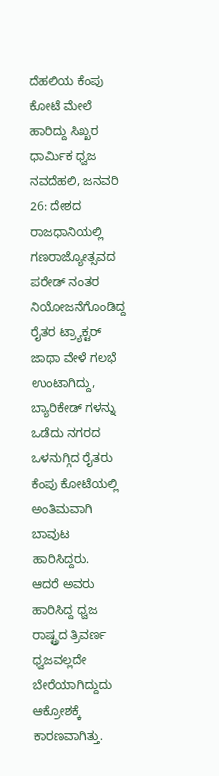ದೆಹಲಿಯ ಕೆಂಪು ಕೋಟೆ ಮೇಲೆ ಹಾರಿದ್ದು ಸಿಖ್ಖರ ಧಾರ್ಮಿಕ ಧ್ವಜ
ನವದೆಹಲಿ, ಜನವರಿ 26: ದೇಶದ ರಾಜಧಾನಿಯಲ್ಲಿ ಗಣರಾಜ್ಯೋತ್ಸವದ ಪರೇಡ್ ನಂತರ ನಿಯೋಜನೆಗೊಂಡಿದ್ದ ರೈತರ ಟ್ರ್ಯಾಕ್ಟರ್ ಜಾಥಾ ವೇಳೆ ಗಲಭೆ ಉಂಟಾಗಿದ್ದು, ಬ್ಯಾರಿಕೇಡ್ ಗಳನ್ನು ಒಡೆದು ನಗರದ ಒಳನುಗ್ಗಿದ ರೈತರು ಕೆಂಪು ಕೋಟೆಯಲ್ಲಿ ಅಂತಿಮವಾಗಿ ಬಾವುಟ ಹಾರಿಸಿದ್ದರು.
ಆದರೆ ಅವರು ಹಾರಿಸಿದ್ದ ಧ್ವಜ ರಾಷ್ಟ್ರದ ತ್ರಿವರ್ಣ ಧ್ವಜವಲ್ಲದೇ ಬೇರೆಯಾಗಿದ್ದುದು ಆಕ್ರೋಶಕ್ಕೆ ಕಾರಣವಾಗಿತ್ತು.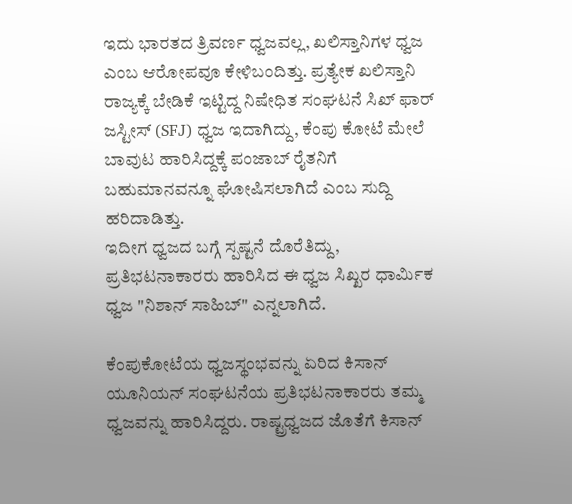ಇದು ಭಾರತದ ತ್ರಿವರ್ಣ ಧ್ವಜವಲ್ಲ, ಖಲಿಸ್ತಾನಿಗಳ ಧ್ವಜ ಎಂಬ ಆರೋಪವೂ ಕೇಳಿಬಂದಿತ್ತು. ಪ್ರತ್ಯೇಕ ಖಲಿಸ್ತಾನಿ ರಾಜ್ಯಕ್ಕೆ ಬೇಡಿಕೆ ಇಟ್ಟಿದ್ದ ನಿಷೇಧಿತ ಸಂಘಟನೆ ಸಿಖ್ ಫಾರ್ ಜಸ್ಟೀಸ್ (SFJ) ಧ್ವಜ ಇದಾಗಿದ್ದು, ಕೆಂಪು ಕೋಟೆ ಮೇಲೆ ಬಾವುಟ ಹಾರಿಸಿದ್ದಕ್ಕೆ ಪಂಜಾಬ್ ರೈತನಿಗೆ ಬಹುಮಾನವನ್ನೂ ಘೋಷಿಸಲಾಗಿದೆ ಎಂಬ ಸುದ್ದಿ ಹರಿದಾಡಿತ್ತು.
ಇದೀಗ ಧ್ವಜದ ಬಗ್ಗೆ ಸ್ಪಷ್ಟನೆ ದೊರೆತಿದ್ದು, ಪ್ರತಿಭಟನಾಕಾರರು ಹಾರಿಸಿದ ಈ ಧ್ವಜ ಸಿಖ್ಖರ ಧಾರ್ಮಿಕ ಧ್ವಜ "ನಿಶಾನ್ ಸಾಹಿಬ್" ಎನ್ನಲಾಗಿದೆ.

ಕೆಂಪುಕೋಟೆಯ ಧ್ವಜಸ್ಥಂಭವನ್ನು ಏರಿದ ಕಿಸಾನ್ ಯೂನಿಯನ್ ಸಂಘಟನೆಯ ಪ್ರತಿಭಟನಾಕಾರರು ತಮ್ಮ ಧ್ವಜವನ್ನು ಹಾರಿಸಿದ್ದರು. ರಾಷ್ಟ್ರಧ್ವಜದ ಜೊತೆಗೆ ಕಿಸಾನ್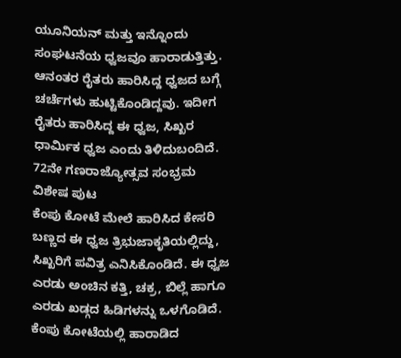ಯೂನಿಯನ್ ಮತ್ತು ಇನ್ನೊಂದು ಸಂಘಟನೆಯ ಧ್ವಜವೂ ಹಾರಾಡುತ್ತಿತ್ತು. ಆನಂತರ ರೈತರು ಹಾರಿಸಿದ್ದ ಧ್ವಜದ ಬಗ್ಗೆ ಚರ್ಚೆಗಳು ಹುಟ್ಟಿಕೊಂಡಿದ್ದವು. ಇದೀಗ ರೈತರು ಹಾರಿಸಿದ್ದ ಈ ಧ್ವಜ, ಸಿಖ್ಖರ ಧಾರ್ಮಿಕ ಧ್ವಜ ಎಂದು ತಿಳಿದುಬಂದಿದೆ.
72ನೇ ಗಣರಾಜ್ಯೋತ್ಸವ ಸಂಭ್ರಮ ವಿಶೇಷ ಪುಟ
ಕೆಂಪು ಕೋಟೆ ಮೇಲೆ ಹಾರಿಸಿದ ಕೇಸರಿ ಬಣ್ಣದ ಈ ಧ್ವಜ ತ್ರಿಭುಜಾಕೃತಿಯಲ್ಲಿದ್ದು, ಸಿಖ್ಖರಿಗೆ ಪವಿತ್ರ ಎನಿಸಿಕೊಂಡಿದೆ. ಈ ಧ್ವಜ ಎರಡು ಅಂಚಿನ ಕತ್ತಿ, ಚಕ್ರ, ಬಿಲ್ಲೆ ಹಾಗೂ ಎರಡು ಖಡ್ಗದ ಹಿಡಿಗಳನ್ನು ಒಳಗೊಡಿದೆ. ಕೆಂಪು ಕೋಟೆಯಲ್ಲಿ ಹಾರಾಡಿದ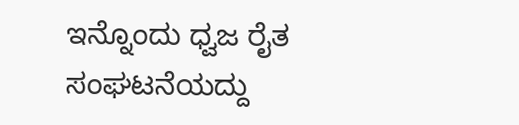ಇನ್ನೊಂದು ಧ್ವಜ ರೈತ ಸಂಘಟನೆಯದ್ದು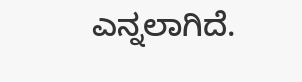ಎನ್ನಲಾಗಿದೆ.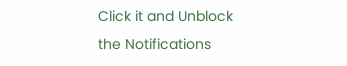Click it and Unblock the Notifications